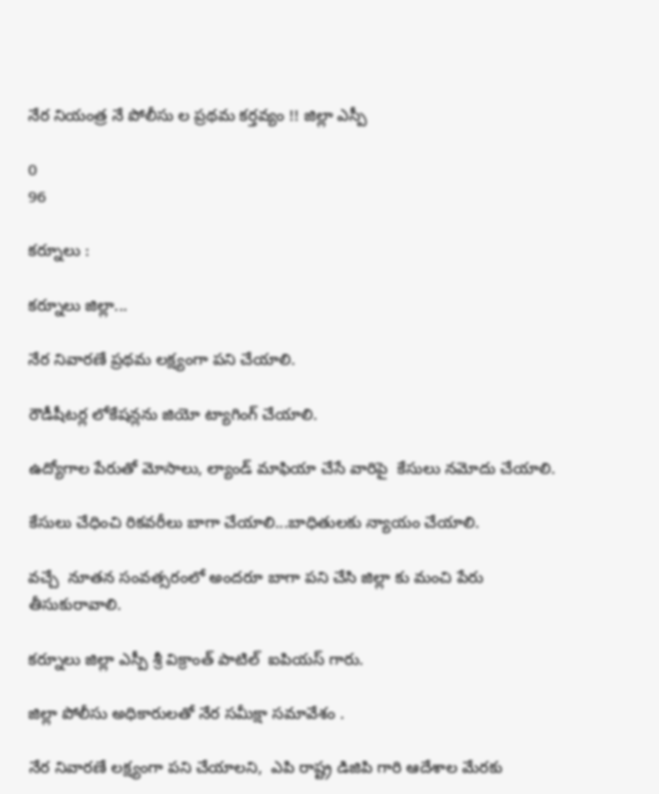నేర నియంత్ర నే పోలీసు ల ప్రథమ కర్తవ్యం !! జిల్లా ఎస్పీ

0
96

కర్నూలు :

కర్నూలు జిల్లా...

నేర నివారణే ప్రథమ లక్ష్యంగా పని చేయాలి.

రౌడీషీటర్ల లోకేషన్లను జియో ట్యాగింగ్ చేయాలి.

ఉద్యోగాల పేరుతో మోసాలు, ల్యాండ్ మాఫియా చేసే వారిపై  కేసులు నమోదు చేయాలి.

కేసులు చేధించి రికవరీలు బాగా చేయాలి...బాధితులకు న్యాయం చేయాలి.

వచ్చే  నూతన సంవత్సరంలో అందరూ బాగా పని చేసి జిల్లా కు మంచి పేరు తీసుకురావాలి.

కర్నూలు జిల్లా ఎస్పీ శ్రీ విక్రాంత్ పాటిల్  ఐపియస్ గారు.

జిల్లా పోలీసు అధికారులతో నేర సమీక్షా సమావేశం .

నేర నివారణే లక్ష్యంగా పని చేయాలని,  ఎపి రాష్ట్ర డిజిపి గారి ఆదేశాల మేరకు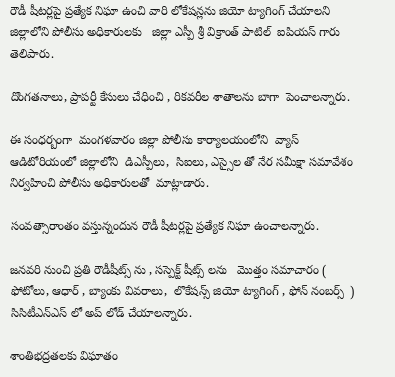రౌడీ షీటర్లపై ప్రత్యేక నిఘా ఉంచి వారి లోకేషన్లను జియో ట్యాగింగ్ చేయాలని జిల్లాలోని పోలీసు అధికారులకు   జిల్లా ఎస్పీ శ్రీ విక్రాంత్ పాటిల్  ఐపియస్ గారు తెలిపారు.

దొంగతనాలు, ప్రాపర్టీ కేసులు చేధించి , రికవరీల శాతాలను బాగా  పెంచాలన్నారు.

ఈ సంధర్బంగా  మంగళవారం జిల్లా పోలీసు కార్యాలయంలోని  వ్యాస్ ఆడిటోరియంలో జిల్లాలోని  డిఎస్పీలు,  సిఐలు, ఎస్సైల తో నేర సమీక్షా సమావేశం నిర్వహించి పోలీసు అధికారులతో  మాట్లాడారు.

సంవత్సారాంతం వస్తున్నందున రౌడీ షీటర్లపై ప్రత్యేక నిఘా ఉంచాలన్నారు.

జనవరి నుంచి ప్రతి రౌడీషీట్స్ ను , సస్పెక్ట్ షీట్స్ లను   మొత్తం సమాచారం (  ఫోటోలు, ఆధార్ , బ్యాంకు వివరాలు,  లొకేషన్స్ జియో ట్యాగింగ్ , ఫోన్ నంబర్స్  )  సిసిటీఎన్ఎస్ లో అప్ లోడ్ చేయాలన్నారు.

శాంతిభద్రతలకు విఘాతం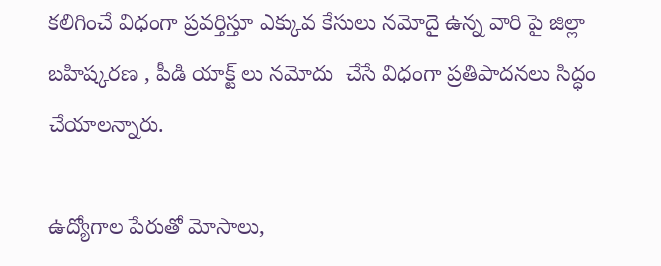కలిగించే విధంగా ప్రవర్తిస్తూ ఎక్కువ కేసులు నమోదై ఉన్న వారి పై జిల్లా బహిష్కరణ , పీడి యాక్ట్ లు నమోదు  చేసే విధంగా ప్రతిపాదనలు సిద్ధం చేయాలన్నారు.

ఉద్యోగాల పేరుతో మోసాలు,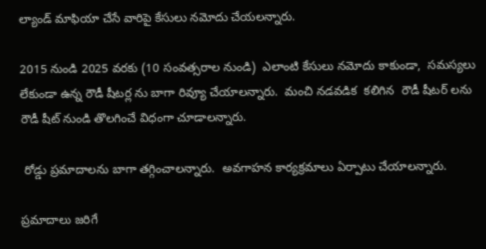ల్యాండ్ మాఫియా చేసే వారిపై కేసులు నమోదు చేయలన్నారు.

2015 నుండి 2025 వరకు (10 సంవత్సరాల నుండి)  ఎలాంటి కేసులు నమోదు కాకుండా,  సమస్యలు లేకుండా ఉన్న రౌడీ షీటర్ల ను బాగా రివ్యూ చేయాలన్నారు.  మంచి నడవడిక  కలిగిన  రౌడీ షీటర్ లను రౌడీ షీట్ నుండి తొలగించే విధంగా చూడాలన్నారు.

 రోడ్డు ప్రమాదాలను బాగా తగ్గించాలన్నారు.  అవగాహన కార్యక్రమాలు ఏర్పాటు చేయాలన్నారు.

ప్రమాదాలు జరిగే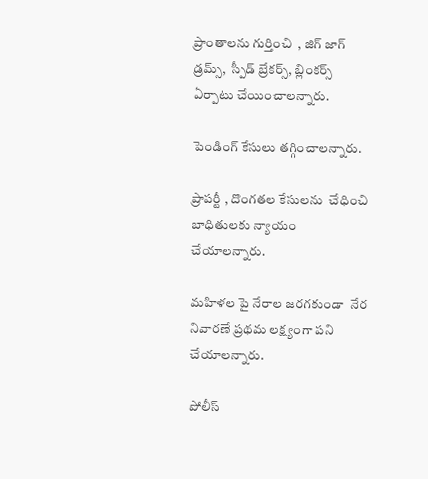ప్రాంతాలను గుర్తించి  , జిగ్ జాగ్ డ్రమ్స్,  స్పీడ్ బ్రేకర్స్, బ్లింకర్స్  ఏర్పాటు చేయించాలన్నారు.

పెండింగ్ కేసులు తగ్గించాలన్నారు.

ప్రాపర్టీ , దొంగతల కేసులను  చేధించి బాధితులకు న్యాయం చేయాలన్నారు.

మహిళల పై నేరాల జరగకుండా  నేర నివారణే ప్రథమ లక్ష్యంగా పని చేయాలన్నారు.

పోలీస్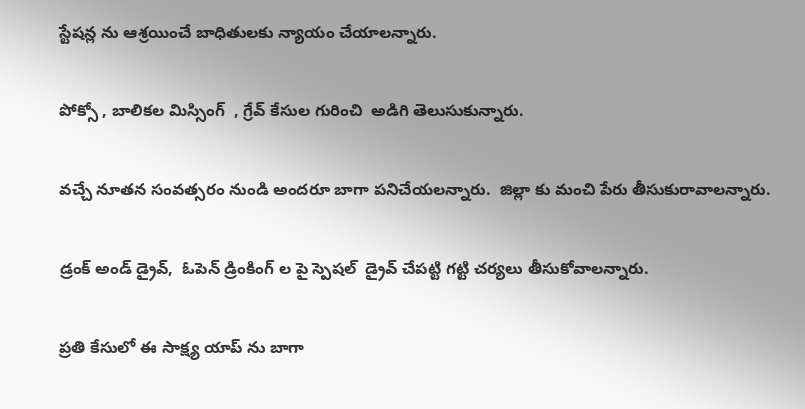స్టేషన్ల ను ఆశ్రయించే బాధితులకు న్యాయం చేయాలన్నారు.

పోక్సో , బాలికల మిస్సింగ్  , గ్రేవ్ కేసుల గురించి  అడిగి తెలుసుకున్నారు.

వచ్చే నూతన సంవత్సరం నుండి అందరూ బాగా పనిచేయలన్నారు.  జిల్లా కు మంచి పేరు తీసుకురావాలన్నారు.

డ్రంక్ అండ్ డ్రైవ్,  ఓపెన్ డ్రింకింగ్ ల పై స్పెషల్  డ్రైవ్ చేపట్టి గట్టి చర్యలు తీసుకోవాలన్నారు.

ప్రతి కేసులో ఈ సాక్ష్య యాప్ ను బాగా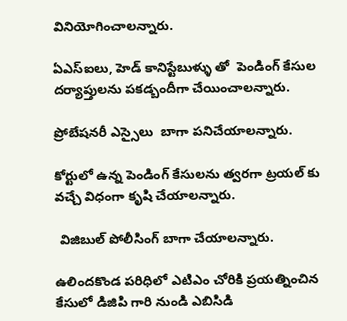వినియోగించాలన్నారు.

ఏఎస్ఐలు, హెడ్ కానిస్టేబుళ్ళు తో  పెండింగ్ కేసుల దర్యాప్తులను పకడ్బందీగా చేయించాలన్నారు.

ప్రోబేషనరీ ఎస్సైలు  బాగా పనిచేయాలన్నారు.

కోర్టులో ఉన్న పెండింగ్ కేసులను త్వరగా ట్రయల్ కు వచ్చే విధంగా కృషి చేయాలన్నారు.

 విజిబుల్ పోలీసింగ్ బాగా చేయాలన్నారు.

ఉలిందకొండ పరిధిలో ఎటిఎం చోరికి ప్రయత్నించిన కేసులో డిజిపి గారి నుండి ఎబిసిడి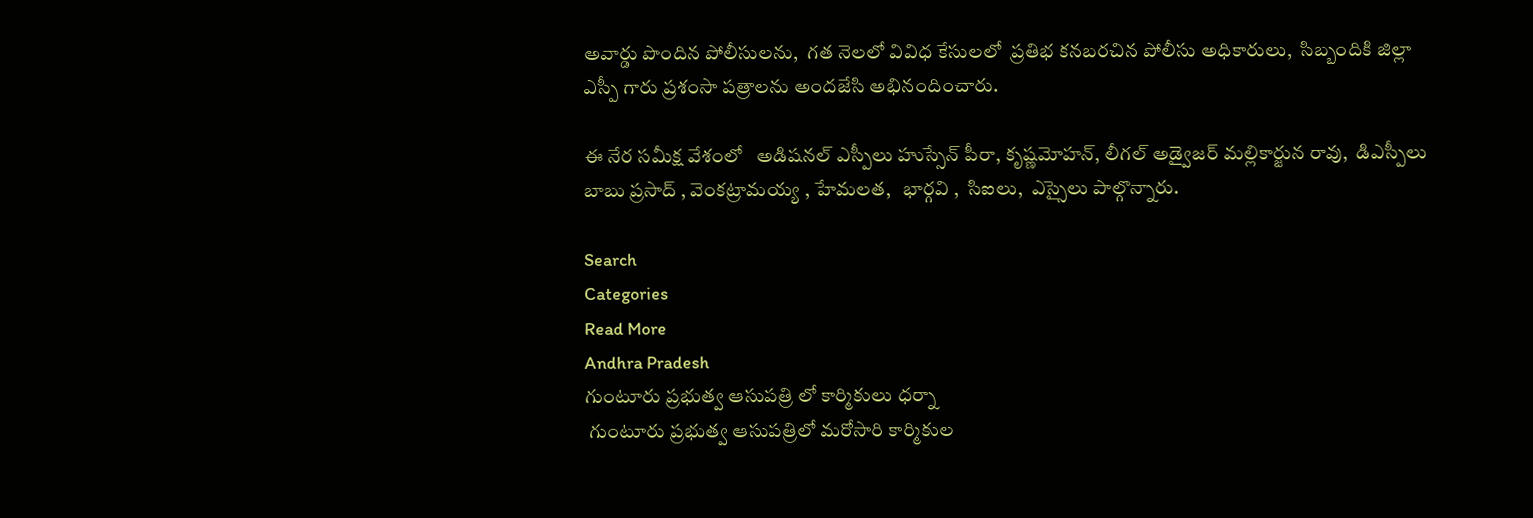అవార్డు పొందిన పోలీసులను,  గత నెలలో వివిధ కేసులలో  ప్రతిభ కనబరచిన పోలీసు అధికారులు,  సిబ్బందికి జిల్లా ఎస్పీ గారు ప్రశంసా పత్రాలను అందజేసి అభినందించారు.

ఈ నేర సమీక్ష వేశంలో   అడిషనల్ ఎస్పీలు హుస్సేన్ పీరా, కృష్ణమోహన్, లీగల్ అడ్వైజర్ మల్లికార్జున రావు,  డిఎస్పీలు  బాబు ప్రసాద్ , వెంకట్రామయ్య , హేమలత,   భార్గవి ,  సిఐలు,  ఎస్సైలు పాల్గొన్నారు.

Search
Categories
Read More
Andhra Pradesh
గుంటూరు ప్రభుత్వ ఆసుపత్రి లో కార్మికులు ధర్నా
 గుంటూరు ప్రభుత్వ ఆసుపత్రిలో మరోసారి కార్మికుల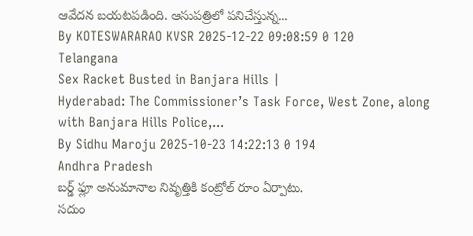ఆవేదన బయటపడింది. ఆసుపత్రిలో పనిచేస్తున్న...
By KOTESWARARAO KVSR 2025-12-22 09:08:59 0 120
Telangana
Sex Racket Busted in Banjara Hills |
Hyderabad: The Commissioner’s Task Force, West Zone, along with Banjara Hills Police,...
By Sidhu Maroju 2025-10-23 14:22:13 0 194
Andhra Pradesh
బర్డ్ ఫ్లూ అనుమానాల నివృత్తికి కంట్రోల్ రూం ఏర్పాటు.
సదుం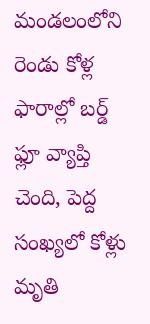మండలంలోని రెండు కోళ్ల ఫారాల్లో బర్డ్ ఫ్లూ వ్యాప్తి చెంది, పెద్ద సంఖ్యలో కోళ్లు మృతి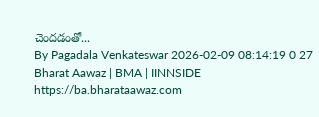చెందడంతో...
By Pagadala Venkateswar 2026-02-09 08:14:19 0 27
Bharat Aawaz | BMA | IINNSIDE https://ba.bharataawaz.com